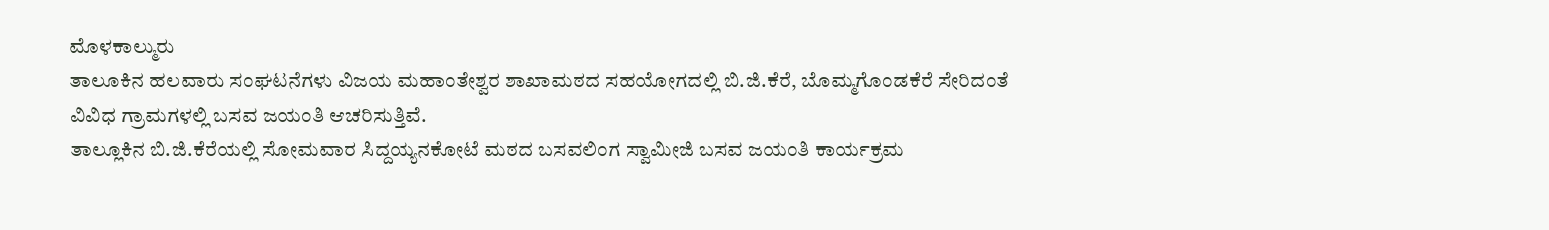ಮೊಳಕಾಲ್ಮುರು
ತಾಲೂಕಿನ ಹಲವಾರು ಸಂಘಟನೆಗಳು ವಿಜಯ ಮಹಾಂತೇಶ್ವರ ಶಾಖಾಮಠದ ಸಹಯೋಗದಲ್ಲಿ ಬಿ.ಜಿ.ಕೆರೆ, ಬೊಮ್ಮಗೊಂಡಕೆರೆ ಸೇರಿದಂತೆ ವಿವಿಧ ಗ್ರಾಮಗಳಲ್ಲಿ ಬಸವ ಜಯಂತಿ ಆಚರಿಸುತ್ತಿವೆ.
ತಾಲ್ಲೂಕಿನ ಬಿ.ಜಿ.ಕೆರೆಯಲ್ಲಿ ಸೋಮವಾರ ಸಿದ್ದಯ್ಯನಕೋಟೆ ಮಠದ ಬಸವಲಿಂಗ ಸ್ವಾಮೀಜಿ ಬಸವ ಜಯಂತಿ ಕಾರ್ಯಕ್ರಮ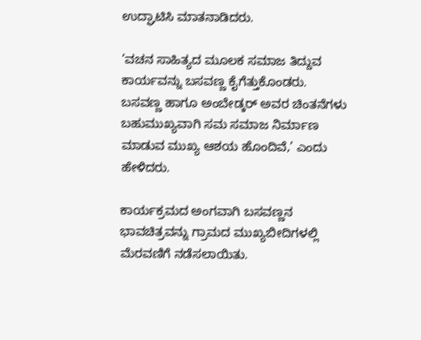ಉದ್ಘಾಟಿಸಿ ಮಾತನಾಡಿದರು.

‘ವಚನ ಸಾಹಿತ್ಯದ ಮೂಲಕ ಸಮಾಜ ತಿದ್ದುವ ಕಾರ್ಯವನ್ನು ಬಸವಣ್ಣ ಕೈಗೆತ್ತುಕೊಂಡರು. ಬಸವಣ್ಣ ಹಾಗೂ ಅಂಬೇಡ್ಕರ್ ಅವರ ಚಿಂತನೆಗಳು ಬಹುಮುಖ್ಯವಾಗಿ ಸಮ ಸಮಾಜ ನಿರ್ಮಾಣ ಮಾಡುವ ಮುಖ್ಯ ಆಶಯ ಹೊಂದಿವೆ,’ ಎಂದು ಹೇಳಿದರು.

ಕಾರ್ಯಕ್ರಮದ ಅಂಗವಾಗಿ ಬಸವಣ್ಣನ ಭಾವಚಿತ್ರವನ್ನು ಗ್ರಾಮದ ಮುಖ್ಯಬೀದಿಗಳಲ್ಲಿ ಮೆರವಣಿಗೆ ನಡೆಸಲಾಯಿತು.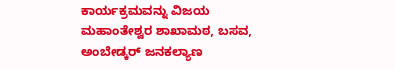ಕಾರ್ಯಕ್ರಮವನ್ನು ವಿಜಯ ಮಹಾಂತೇಶ್ವರ ಶಾಖಾಮಠ, ಬಸವ, ಅಂಬೇಡ್ಕರ್ ಜನಕಲ್ಯಾಣ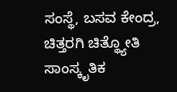ಸಂಸ್ಥೆ, ಬಸವ ಕೇಂದ್ರ, ಚಿತ್ತರಗಿ ಚಿತ್ಥ್ಯೋತಿ ಸಾಂಸ್ಕೃತಿಕ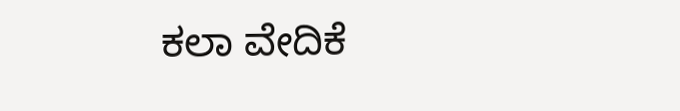ಕಲಾ ವೇದಿಕೆ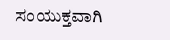ಸಂಯುಕ್ತವಾಗಿ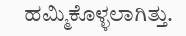ಹಮ್ಮಿಕೊಳ್ಳಲಾಗಿತ್ತು.